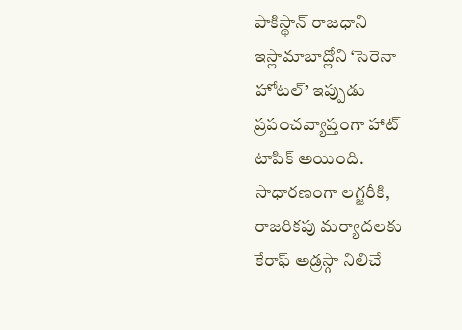పాకిస్థాన్ రాజధాని ఇస్లామాబాద్లోని ‘సెరెనా హోటల్’ ఇప్పుడు ప్రపంచవ్యాప్తంగా హాట్ టాపిక్ అయింది. సాధారణంగా లగ్జరీకి, రాజరికపు మర్యాదలకు కేరాఫ్ అడ్రస్గా నిలిచే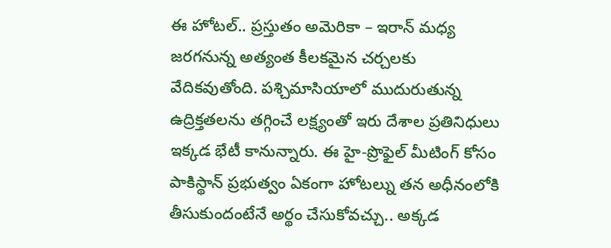ఈ హోటల్.. ప్రస్తుతం అమెరికా – ఇరాన్ మధ్య జరగనున్న అత్యంత కీలకమైన చర్చలకు వేదికవుతోంది. పశ్చిమాసియాలో ముదురుతున్న ఉద్రిక్తతలను తగ్గించే లక్ష్యంతో ఇరు దేశాల ప్రతినిధులు ఇక్కడ భేటీ కానున్నారు. ఈ హై-ప్రొఫైల్ మీటింగ్ కోసం పాకిస్థాన్ ప్రభుత్వం ఏకంగా హోటల్ను తన అధీనంలోకి తీసుకుందంటేనే అర్థం చేసుకోవచ్చు.. అక్కడ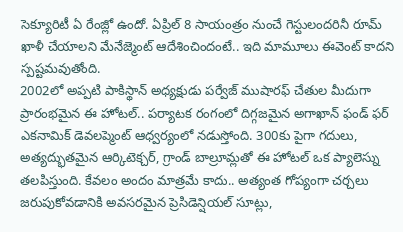సెక్యూరిటీ ఏ రేంజ్లో ఉందో. ఏప్రిల్ 8 సాయంత్రం నుంచే గెస్టులందరినీ రూమ్ ఖాళీ చేయాలని మేనేజ్మెంట్ ఆదేశించిందంటే.. ఇది మామూలు ఈవెంట్ కాదని స్పష్టమవుతోంది.
2002లో అప్పటి పాకిస్థాన్ అధ్యక్షుడు పర్వేజ్ ముషారఫ్ చేతుల మీదుగా ప్రారంభమైన ఈ హోటల్.. పర్యాటక రంగంలో దిగ్గజమైన అగాఖాన్ ఫండ్ ఫర్ ఎకనామిక్ డెవలప్మెంట్ ఆధ్వర్యంలో నడుస్తోంది. 300కు పైగా గదులు, అత్యద్భుతమైన ఆర్కిటెక్చర్, గ్రాండ్ బాల్రూమ్లతో ఈ హోటల్ ఒక ప్యాలెస్ను తలపిస్తుంది. కేవలం అందం మాత్రమే కాదు.. అత్యంత గోప్యంగా చర్చలు జరుపుకోవడానికి అవసరమైన ప్రెసిడెన్షియల్ సూట్లు,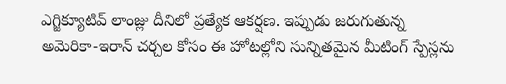ఎగ్జిక్యూటివ్ లాంజ్లు దీనిలో ప్రత్యేక ఆకర్షణ. ఇప్పుడు జరుగుతున్న అమెరికా-ఇరాన్ చర్చల కోసం ఈ హోటల్లోని సున్నితమైన మీటింగ్ స్పేస్లను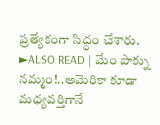ప్రత్యేకంగా సిద్ధం చేశారు.
►ALSO READ | మేం పాక్ను నమ్మం!..అమెరికా కూడా మధ్యవర్తిగానే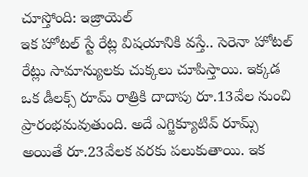చూస్తోంది: ఇజ్రాయెల్
ఇక హోటల్ స్టే రేట్ల విషయానికి వస్తే.. సెరెనా హోటల్ రేట్లు సామాన్యులకు చుక్కలు చూపిస్తాయి. ఇక్కడ ఒక డీలక్స్ రూమ్ రాత్రికి దాదాపు రూ.13వేల నుంచి ప్రారంభమవుతుంది. అదే ఎగ్జిక్యూటివ్ రూమ్స్ అయితే రూ.23వేలక వరకు పలుకుతాయి. ఇక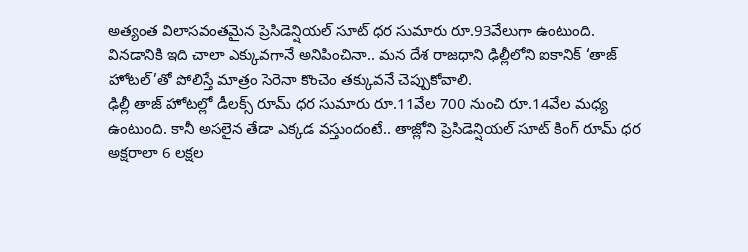అత్యంత విలాసవంతమైన ప్రెసిడెన్షియల్ సూట్ ధర సుమారు రూ.93వేలుగా ఉంటుంది. వినడానికి ఇది చాలా ఎక్కువగానే అనిపించినా.. మన దేశ రాజధాని ఢిల్లీలోని ఐకానిక్ ‘తాజ్ హోటల్’తో పోలిస్తే మాత్రం సెరెనా కొంచెం తక్కువనే చెప్పుకోవాలి.
ఢిల్లీ తాజ్ హోటల్లో డీలక్స్ రూమ్ ధర సుమారు రూ.11వేల 700 నుంచి రూ.14వేల మధ్య ఉంటుంది. కానీ అసలైన తేడా ఎక్కడ వస్తుందంటే.. తాజ్లోని ప్రెసిడెన్షియల్ సూట్ కింగ్ రూమ్ ధర అక్షరాలా 6 లక్షల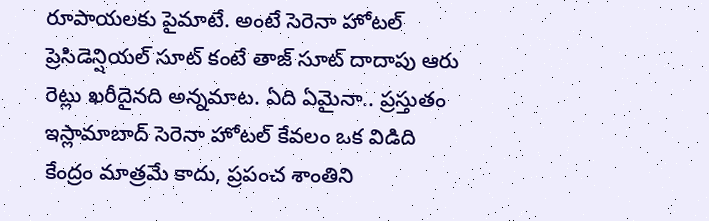రూపాయలకు పైమాటే. అంటే సెరెనా హోటల్ ప్రెసిడెన్షియల్ సూట్ కంటే తాజ్ సూట్ దాదాపు ఆరు రెట్లు ఖరీదైనది అన్నమాట. ఏది ఏమైనా.. ప్రస్తుతం ఇస్లామాబాద్ సెరెనా హోటల్ కేవలం ఒక విడిది కేంద్రం మాత్రమే కాదు, ప్రపంచ శాంతిని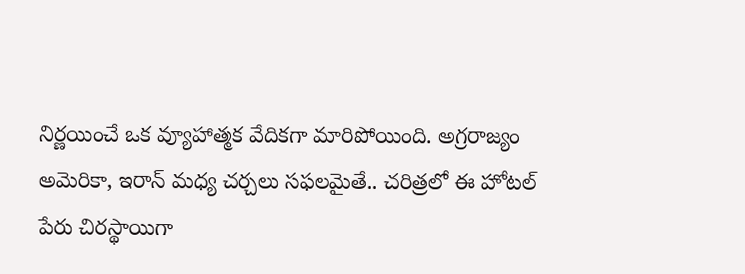నిర్ణయించే ఒక వ్యూహాత్మక వేదికగా మారిపోయింది. అగ్రరాజ్యం అమెరికా, ఇరాన్ మధ్య చర్చలు సఫలమైతే.. చరిత్రలో ఈ హోటల్ పేరు చిరస్థాయిగా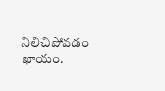నిలిచిపోవడం ఖాయం.